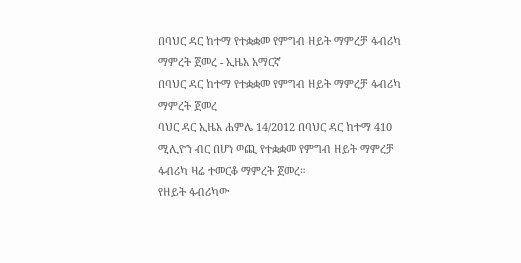በባህር ዳር ከተማ የተቋቋመ የምግብ ዘይት ማምረቻ ፋብሪካ ማምረት ጀመረ - ኢዜአ አማርኛ
በባህር ዳር ከተማ የተቋቋመ የምግብ ዘይት ማምረቻ ፋብሪካ ማምረት ጀመረ
ባህር ዳር ኢዜአ ሐምሌ 14/2012 በባህር ዳር ከተማ 410 ሚሊዮን ብር በሆነ ወጪ የተቋቋመ የምግብ ዘይት ማምረቻ ፋብሪካ ዛሬ ተመርቆ ማምረት ጀመረ።
የዘይት ፋብሪካው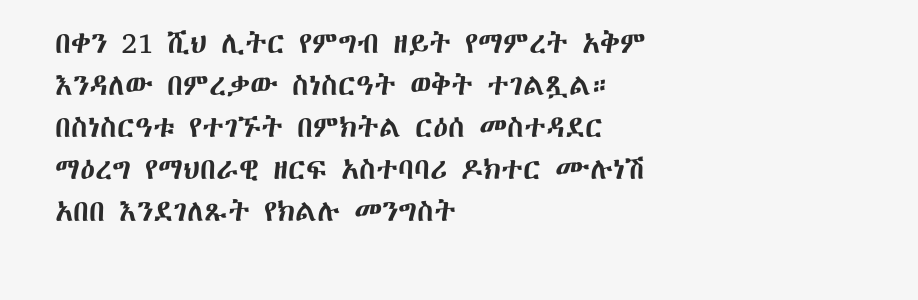በቀን 21 ሺህ ሊትር የምግብ ዘይት የማምረት አቅም እንዳለው በምረቃው ስነስርዓት ወቅት ተገልጿል።
በስነስርዓቱ የተገኙት በምክትል ርዕሰ መስተዳደር ማዕረግ የማህበራዊ ዘርፍ አስተባባሪ ዶክተር ሙሉነሽ አበበ እንደገለጹት የክልሉ መንግስት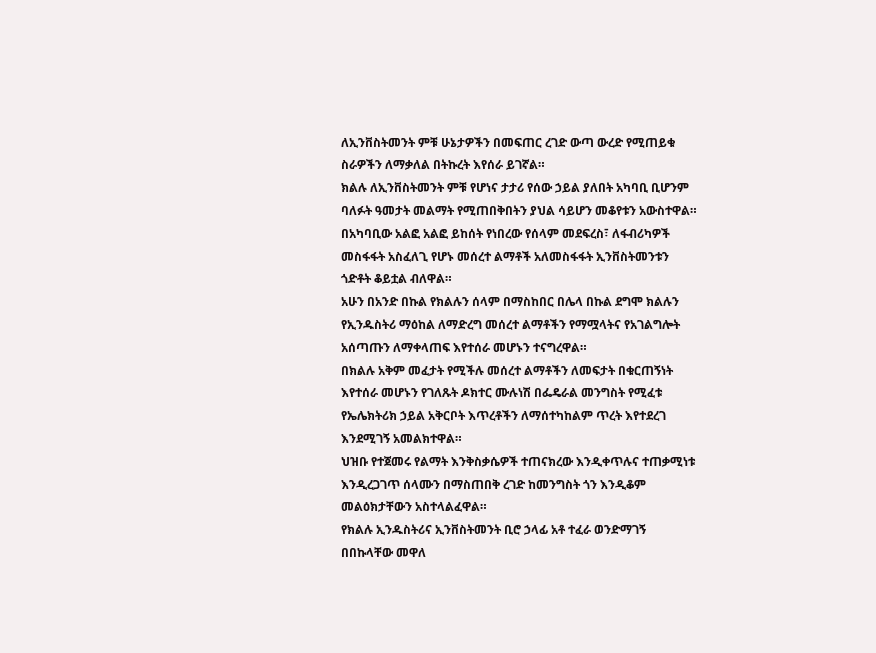ለኢንቨስትመንት ምቹ ሁኔታዎችን በመፍጠር ረገድ ውጣ ውረድ የሚጠይቁ ስራዎችን ለማቃለል በትኩረት እየሰራ ይገኛል።
ክልሉ ለኢንቨስትመንት ምቹ የሆነና ታታሪ የሰው ኃይል ያለበት አካባቢ ቢሆንም ባለፉት ዓመታት መልማት የሚጠበቅበትን ያህል ሳይሆን መቆየቱን አውስተዋል።
በአካባቢው አልፎ አልፎ ይከሰት የነበረው የሰላም መደፍረስ፣ ለፋብሪካዎች መስፋፋት አስፈለጊ የሆኑ መሰረተ ልማቶች አለመስፋፋት ኢንቨስትመንቱን ጎድቶት ቆይቷል ብለዋል።
አሁን በአንድ በኩል የክልሉን ሰላም በማስከበር በሌላ በኩል ደግሞ ክልሉን የኢንዱስትሪ ማዕከል ለማድረግ መሰረተ ልማቶችን የማሟላትና የአገልግሎት አሰጣጡን ለማቀላጠፍ እየተሰራ መሆኑን ተናግረዋል።
በክልሉ አቅም መፈታት የሚችሉ መሰረተ ልማቶችን ለመፍታት በቁርጠኝነት እየተሰራ መሆኑን የገለጹት ዶክተር ሙሉነሽ በፌዴራል መንግስት የሚፈቱ የኤሌክትሪክ ኃይል አቅርቦት እጥረቶችን ለማሰተካከልም ጥረት እየተደረገ እንደሚገኝ አመልክተዋል።
ህዝቡ የተጀመሩ የልማት እንቅስቃሴዎች ተጠናክረው እንዲቀጥሉና ተጠቃሚነቱ እንዲረጋገጥ ሰላሙን በማስጠበቅ ረገድ ከመንግስት ጎን እንዲቆም መልዕክታቸውን አስተላልፈዋል።
የክልሉ ኢንዱስትሪና ኢንቨስትመንት ቢሮ ኃላፊ አቶ ተፈራ ወንድማገኝ በበኩላቸው መዋለ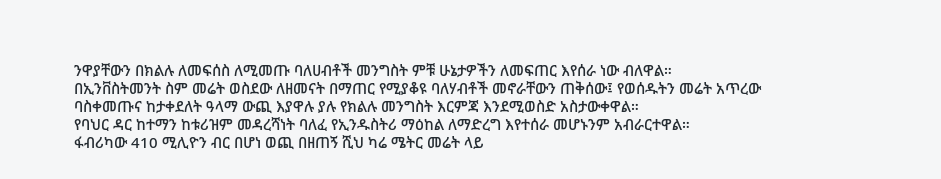ንዋያቸውን በክልሉ ለመፍሰስ ለሚመጡ ባለሀብቶች መንግስት ምቹ ሁኔታዎችን ለመፍጠር እየሰራ ነው ብለዋል።
በኢንቨስትመንት ስም መሬት ወስደው ለዘመናት በማጠር የሚያቆዩ ባለሃብቶች መኖራቸውን ጠቅሰው፤ የወሰዱትን መሬት አጥረው ባስቀመጡና ከታቀደለት ዓላማ ውጪ እያዋሉ ያሉ የክልሉ መንግስት እርምጃ እንደሚወስድ አስታውቀዋል።
የባህር ዳር ከተማን ከቱሪዝም መዳረሻነት ባለፈ የኢንዱስትሪ ማዕከል ለማድረግ እየተሰራ መሆኑንም አብራርተዋል።
ፋብሪካው 410 ሚሊዮን ብር በሆነ ወጪ በዘጠኝ ሺህ ካሬ ሜትር መሬት ላይ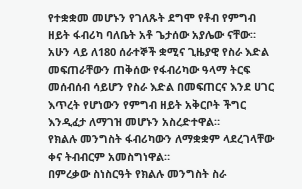የተቋቋመ መሆኑን የገለጹት ደግሞ የቶብ የምግብ ዘይት ፋብሪካ ባለቤት አቶ ጌታሰው አያሌው ናቸው።
አሁን ላይ ለ180 ሰራተኞች ቋሚና ጊዜያዊ የስራ እድል መፍጠራቸውን ጠቅሰው የፋብሪካው ዓላማ ትርፍ መሰብሰብ ሳይሆን የስራ እድል በመፍጠርና እንደ ሀገር እጥረት የሆነውን የምግብ ዘይት አቅርቦት ችግር እንዲፈታ ለማገዝ መሆኑን አስረድተዋል።
የክልሉ መንግስት ፋብሪካውን ለማቋቋም ላደረገላቸው ቀና ትብብርም አመስግነዋል።
በምረቃው ስነስርዓት የክልሉ መንግስት ስራ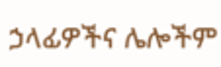ኃላፊዎችና ሌሎችም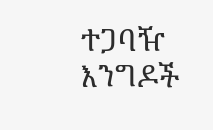ተጋባዥ እንግዶች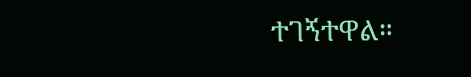ተገኝተዋል።